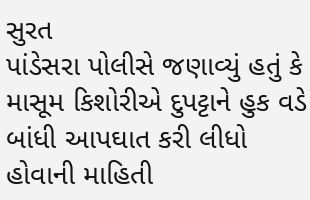સુરત
પાંડેસરા પોલીસે જણાવ્યું હતું કે માસૂમ કિશોરીએ દુપટ્ટાને હુક વડે બાંધી આપઘાત કરી લીધો હોવાની માહિતી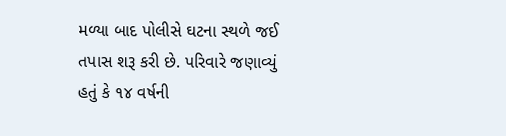મળ્યા બાદ પોલીસે ઘટના સ્થળે જઈ તપાસ શરૂ કરી છે. પરિવારે જણાવ્યું હતું કે ૧૪ વર્ષની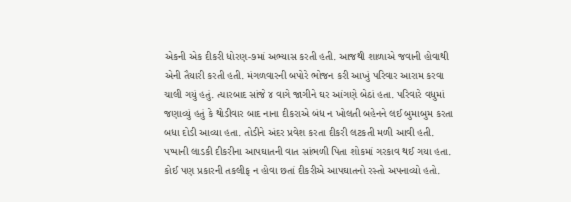એકની એક દીકરી ધોરણ-૭માં અભ્યાસ કરતી હતી. આજથી શાળાએ જવાની હોવાથી એની તૈયારી કરતી હતી. મંગળવારની બપોરે ભોજન કરી આખું પરિવાર આરામ કરવા ચાલી ગયું હતું. ત્યારબાદ સાંજે ૪ વાગે જાગીને ઘર આંગણે બેઠાં હતા. પરિવારે વધુમાં જણાવ્યું હતું કે થોડીવાર બાદ નાના દીકરાએ બંધ ન ખોલતી બહેનને લઈ બુમાબુમ કરતા બધા દોડી આવ્યા હતા. તોડીને અંદર પ્રવેશ કરતા દીકરી લટકતી મળી આવી હતી. પપ્પાની લાડકી દીકરીના આપઘાતની વાત સાંભળી પિતા શોકમાં ગરકાવ થઈ ગયા હતા. કોઈ પણ પ્રકારની તકલીફ ન હોવા છતાં દીકરીએ આપઘાતનો રસ્તો અપનાવ્યો હતો.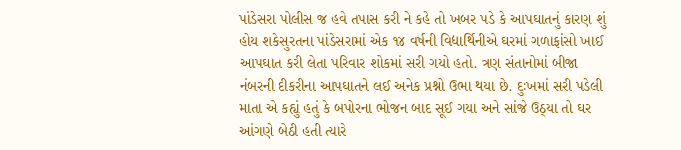પાંડેસરા પોલીસ જ હવે તપાસ કરી ને કહે તો ખબર પડે કે આપઘાતનું કારણ શું હોય શકેસુરતના પાંડેસરામાં એક ૧૪ વર્ષની વિદ્યાર્થિનીએ ઘરમાં ગળાફાંસો ખાઈ આપઘાત કરી લેતા પરિવાર શોકમાં સરી ગયો હતો. ત્રણ સંતાનોમાં બીજા નંબરની દીકરીના આપઘાતને લઈ અનેક પ્રશ્નો ઉભા થયા છે. દુઃખમાં સરી પડેલી માતા એ કહ્યું હતું કે બપોરના ભોજન બાદ સૂઈ ગયા અને સાંજે ઉઠ્યા તો ઘર આંગણે બેઠી હતી ત્યારે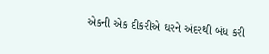એકની એક દીકરીએ ઘરને અંદરથી બંધ કરી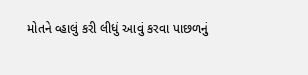મોતને વ્હાલું કરી લીધું આવું કરવા પાછળનું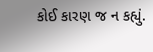કોઈ કારણ જ ન કહ્યું.